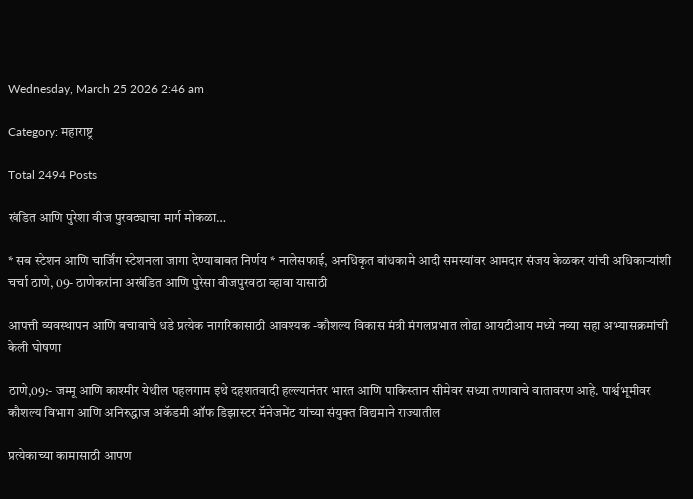Wednesday, March 25 2026 2:46 am

Category: महाराष्ट्र

Total 2494 Posts

खंडित आणि पुरेशा वीज पुरवठ्याचा मार्ग मोकळा…

* सब स्टेशन आणि चार्जिंग स्टेशनला जागा देण्याबाबत निर्णय * नालेसफाई, अनधिकृत बांधकामे आदी समस्यांवर आमदार संजय केळकर यांची अधिकाऱ्यांशी चर्चा ठाणे, 09- ठाणेकरांना अखंडित आणि पुरेसा वीजपुरवठा व्हावा यासाठी

आपत्ती व्यवस्थापन आणि बचावाचे धडे प्रत्येक नागरिकासाठी आवश्यक -कौशल्य विकास मंत्री मंगलप्रभात लोढा आयटीआय मध्ये नव्या सहा अभ्यासक्रमांची केली घोषणा

ठाणे,09:- जम्मू आणि काश्मीर येथील पहलगाम इथे दहशतवादी हल्ल्यानंतर भारत आणि पाकिस्तान सीमेवर सध्या तणावाचे वातावरण आहे. पार्श्वभूमीवर कौशल्य विभाग आणि अनिरुद्धाज अकॅडमी ऑफ डिझास्टर मॅनेजमेंट यांच्या संयुक्त विद्यमाने राज्यातील

प्रत्येकाच्या कामासाठी आपण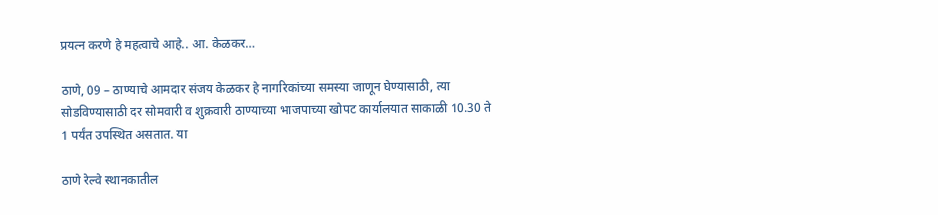प्रयत्न करणे हे महत्वाचे आहे.. आ. केळकर…

ठाणे, 09 – ठाण्याचे आमदार संजय केळकर हे नागरिकांच्या समस्या जाणून घेण्यासाठी, त्या सोडविण्यासाठी दर सोमवारी व शुक्रवारी ठाण्याच्या भाजपाच्या खोपट कार्यालयात साकाळी 10.30 ते 1 पर्यंत उपस्थित असतात. या

ठाणे रेल्वे स्थानकातील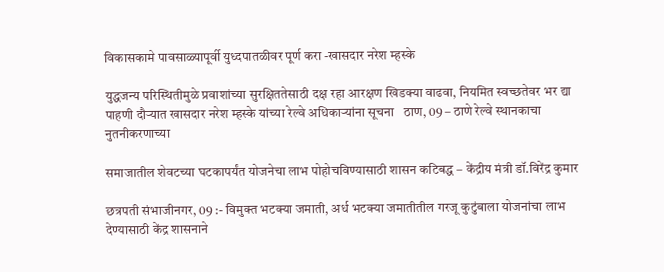विकासकामे पावसाळ्यापूर्वी युध्दपातळीवर पूर्ण करा -खासदार नरेश म्हस्के

युद्धजन्य परिस्थितीमुळे प्रवाशांच्या सुरक्षिततेसाठी दक्ष रहा आरक्षण खिडक्या वाढवा, नियमित स्वच्छतेवर भर द्या पाहणी दौऱ्यात खासदार नरेश म्हस्के यांच्या रेल्वे अधिकाऱ्यांना सूचना   ठाण, 09 – ठाणे रेल्वे स्थानकाचा नुतनीकरणाच्या

समाजातील शेवटच्या घटकापर्यंत योजनेचा लाभ पोहोचविण्यासाठी शासन कटिबद्ध – केंद्रीय मंत्री डॉ.विरेंद्र कुमार

छत्रपती संभाजीनगर, 09 :- विमुक्त भटक्या जमाती, अर्ध भटक्या जमातीतील गरजू कुटुंबाला योजनांचा लाभ देण्यासाठी केंद्र शासनाने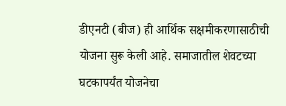डीएनटी (बीज) ही आर्थिक सक्षमीकरणासाठीची योजना सुरू केली आहे. समाजातील शेवटच्या घटकापर्यंत योजनेचा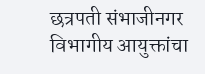छत्रपती संभाजीनगर विभागीय आयुक्तांचा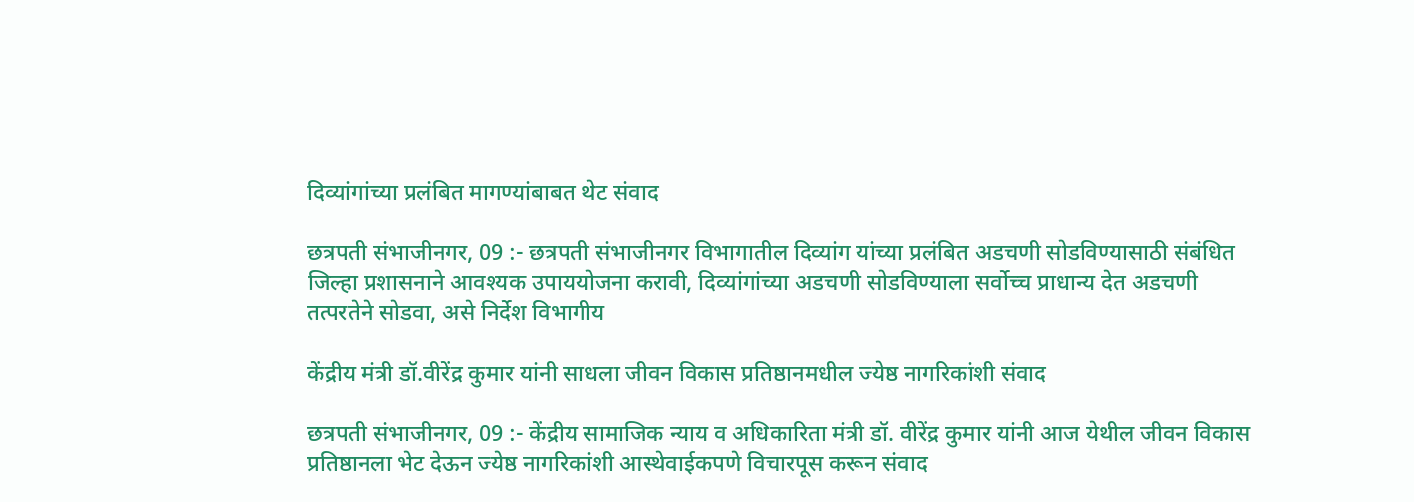दिव्यांगांच्या प्रलंबित मागण्यांबाबत थेट संवाद

छत्रपती संभाजीनगर, 09 :- छत्रपती संभाजीनगर विभागातील दिव्यांग यांच्या प्रलंबित अडचणी सोडविण्यासाठी संबंधित जिल्हा प्रशासनाने आवश्यक उपाययोजना करावी, दिव्यांगांच्या अडचणी सोडविण्याला सर्वोच्च प्राधान्य देत अडचणी तत्परतेने सोडवा, असे निर्देश विभागीय

केंद्रीय मंत्री डॉ.वीरेंद्र कुमार यांनी साधला जीवन विकास प्रतिष्ठानमधील ज्येष्ठ नागरिकांशी संवाद

छत्रपती संभाजीनगर, 09 :- केंद्रीय सामाजिक न्याय व अधिकारिता मंत्री डॉ. वीरेंद्र कुमार यांनी आज येथील जीवन विकास प्रतिष्ठानला भेट देऊन ज्येष्ठ नागरिकांशी आस्थेवाईकपणे विचारपूस करून संवाद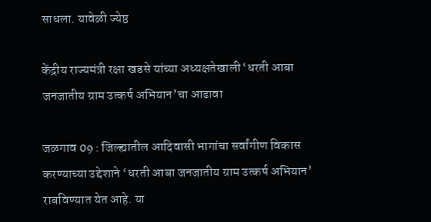साधला. यावेळी ज्येष्ठ

केंद्रीय राज्यमंत्री रक्षा खडसे यांच्या अध्यक्षतेखाली ‘धरती आबा जनजातीय ग्राम उत्कर्ष अभियान’चा आढावा

जळगाव 09 : जिल्ह्यातील आदिवासी भागांचा सर्वांगीण विकास करण्याच्या उद्देशाने ‘धरती आबा जनजातीय ग्राम उत्कर्ष अभियान’ राबविण्यात येत आहे. या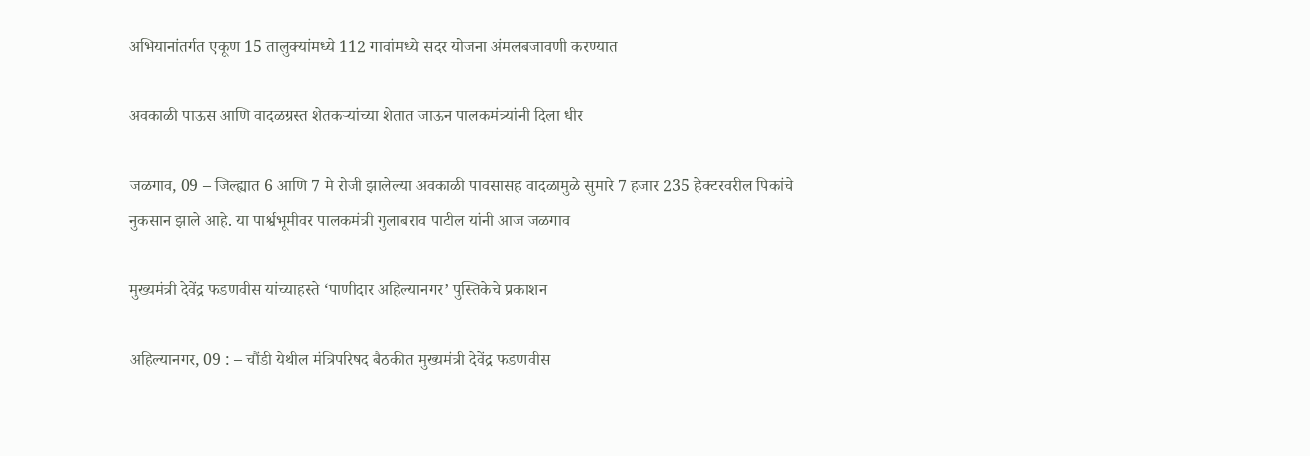अभियानांतर्गत एकूण 15 तालुक्यांमध्ये 112 गावांमध्ये सदर योजना अंमलबजावणी करण्यात

अवकाळी पाऊस आणि वादळग्रस्त शेतकऱ्यांच्या शेतात जाऊन पालकमंत्र्यांनी दिला धीर

जळगाव, 09 – जिल्ह्यात 6 आणि 7 मे रोजी झालेल्या अवकाळी पावसासह वादळामुळे सुमारे 7 हजार 235 हेक्टरवरील पिकांचे नुकसान झाले आहे. या पार्श्वभूमीवर पालकमंत्री गुलाबराव पाटील यांनी आज जळगाव

मुख्यमंत्री देवेंद्र फडणवीस यांच्याहस्ते ‘पाणीदार अहिल्यानगर’ पुस्तिकेचे प्रकाशन

अहिल्यानगर, 09 : – चौंडी येथील मंत्रिपरिषद बैठकीत मुख्यमंत्री देवेंद्र फडणवीस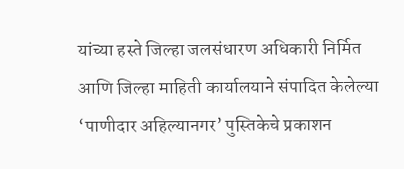यांच्या हस्ते जिल्हा जलसंधारण अधिकारी निर्मित आणि जिल्हा माहिती कार्यालयाने संपादित केलेल्या ‘पाणीदार अहिल्यानगर’ पुस्तिकेचे प्रकाशन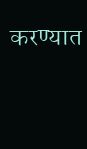करण्यात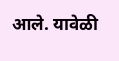आले. यावेळी